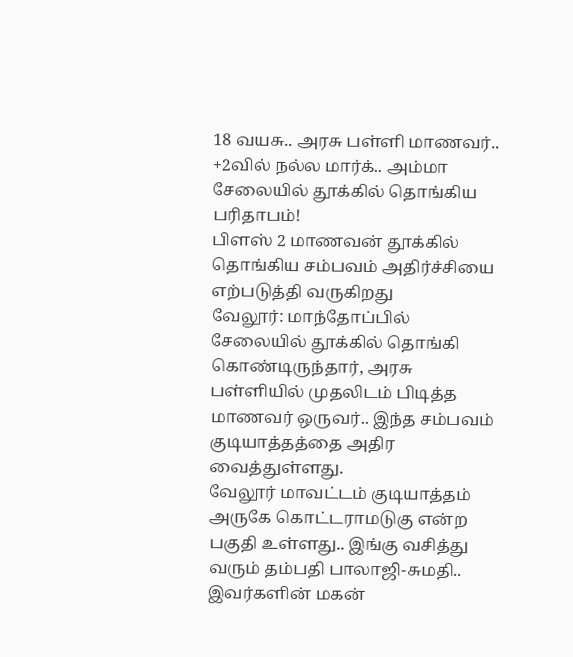18 வயசு.. அரசு பள்ளி மாணவர்.. +2வில் நல்ல மார்க்.. அம்மா சேலையில் தூக்கில் தொங்கிய பரிதாபம்!
பிளஸ் 2 மாணவன் தூக்கில் தொங்கிய சம்பவம் அதிர்ச்சியை எற்படுத்தி வருகிறது
வேலூர்: மாந்தோப்பில் சேலையில் தூக்கில் தொங்கி கொண்டிருந்தார், அரசு பள்ளியில் முதலிடம் பிடித்த மாணவர் ஒருவர்.. இந்த சம்பவம் குடியாத்தத்தை அதிர வைத்துள்ளது.
வேலூர் மாவட்டம் குடியாத்தம் அருகே கொட்டராமடுகு என்ற பகுதி உள்ளது.. இங்கு வசித்து வரும் தம்பதி பாலாஜி-சுமதி.. இவர்களின் மகன்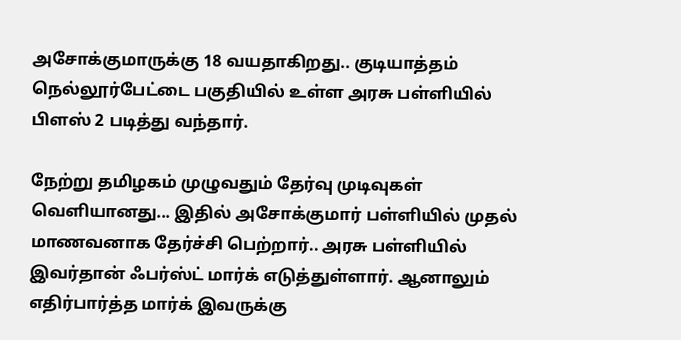அசோக்குமாருக்கு 18 வயதாகிறது.. குடியாத்தம் நெல்லூர்பேட்டை பகுதியில் உள்ள அரசு பள்ளியில் பிளஸ் 2 படித்து வந்தார்.

நேற்று தமிழகம் முழுவதும் தேர்வு முடிவுகள் வெளியானது... இதில் அசோக்குமார் பள்ளியில் முதல் மாணவனாக தேர்ச்சி பெற்றார்.. அரசு பள்ளியில் இவர்தான் ஃபர்ஸ்ட் மார்க் எடுத்துள்ளார். ஆனாலும் எதிர்பார்த்த மார்க் இவருக்கு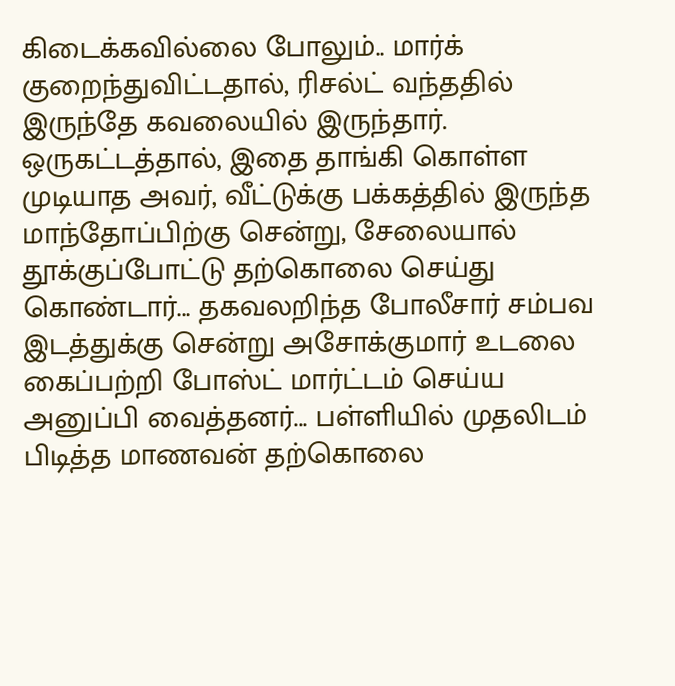கிடைக்கவில்லை போலும்.. மார்க் குறைந்துவிட்டதால், ரிசல்ட் வந்ததில் இருந்தே கவலையில் இருந்தார்.
ஒருகட்டத்தால், இதை தாங்கி கொள்ள முடியாத அவர், வீட்டுக்கு பக்கத்தில் இருந்த மாந்தோப்பிற்கு சென்று, சேலையால் தூக்குப்போட்டு தற்கொலை செய்து கொண்டார்... தகவலறிந்த போலீசார் சம்பவ இடத்துக்கு சென்று அசோக்குமார் உடலை கைப்பற்றி போஸ்ட் மார்ட்டம் செய்ய அனுப்பி வைத்தனர்... பள்ளியில் முதலிடம் பிடித்த மாணவன் தற்கொலை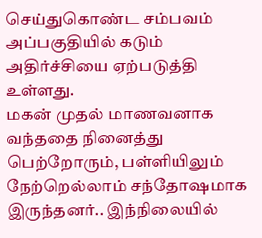செய்துகொண்ட சம்பவம் அப்பகுதியில் கடும் அதிர்ச்சியை ஏற்படுத்தி உள்ளது.
மகன் முதல் மாணவனாக வந்ததை நினைத்து பெற்றோரும், பள்ளியிலும் நேற்றெல்லாம் சந்தோஷமாக இருந்தனர்.. இந்நிலையில்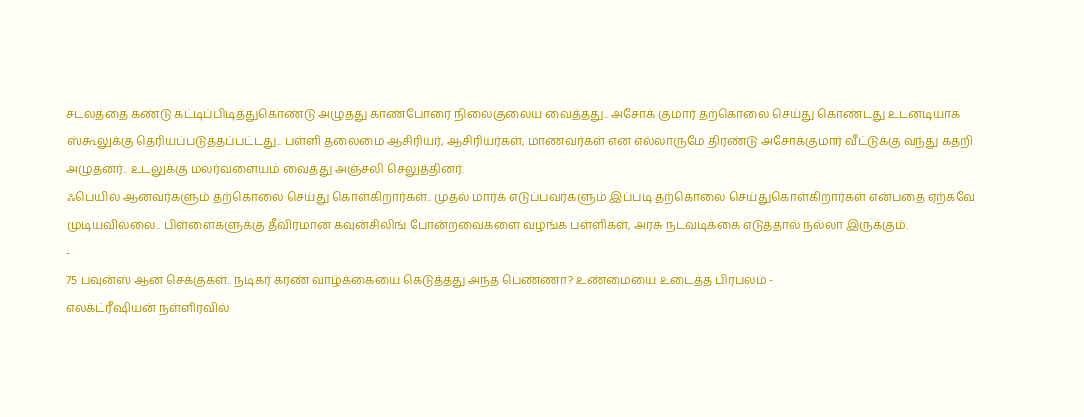சடலத்தை கண்டு கட்டிப்பிடித்துகொண்டு அழுதது காண்போரை நிலைகுலைய வைத்தது.. அசோக் குமார் தற்கொலை செய்து கொண்டது உடனடியாக ஸ்கூலுக்கு தெரியப்படுத்தப்பட்டது.. பள்ளி தலைமை ஆசிரியர், ஆசிரியர்கள், மாணவர்கள் என எல்லாருமே திரண்டு அசோக்குமார் வீட்டுக்கு வந்து கதறி அழுதனர்.. உடலுக்கு மலர்வளையம் வைத்து அஞ்சலி செலுத்தினர்.
ஃபெயில் ஆனவர்களும் தற்கொலை செய்து கொள்கிறார்கள்.. முதல் மார்க் எடுப்பவர்களும் இப்படி தற்கொலை செய்துகொள்கிறார்கள் என்பதை ஏற்கவே முடியவில்லை.. பிள்ளைகளுக்கு தீவிரமான கவுன்சிலிங் போன்றவைகளை வழங்க பள்ளிகள், அரசு நடவடிக்கை எடுத்தால் நல்லா இருக்கும்.
-
75 பவுன்ஸ் ஆன செக்குகள்.. நடிகர் கரண் வாழ்க்கையை கெடுத்தது அந்த பெண்ணா? உண்மையை உடைத்த பிரபலம் -
எலக்ட்ரீஷியன் நள்ளிரவில்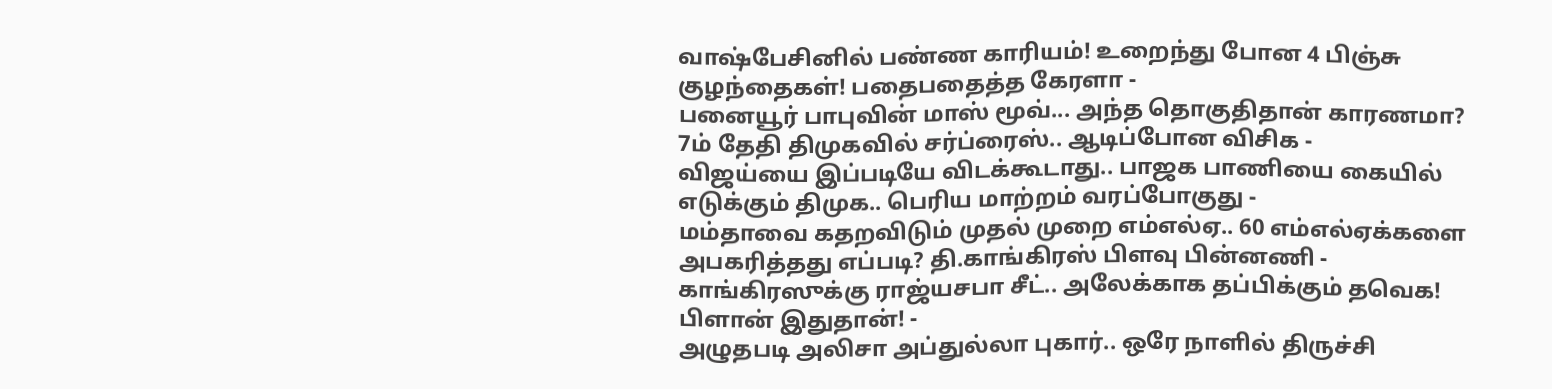வாஷ்பேசினில் பண்ண காரியம்! உறைந்து போன 4 பிஞ்சு குழந்தைகள்! பதைபதைத்த கேரளா -
பனையூர் பாபுவின் மாஸ் மூவ்... அந்த தொகுதிதான் காரணமா? 7ம் தேதி திமுகவில் சர்ப்ரைஸ்.. ஆடிப்போன விசிக -
விஜய்யை இப்படியே விடக்கூடாது.. பாஜக பாணியை கையில் எடுக்கும் திமுக.. பெரிய மாற்றம் வரப்போகுது -
மம்தாவை கதறவிடும் முதல் முறை எம்எல்ஏ.. 60 எம்எல்ஏக்களை அபகரித்தது எப்படி? தி.காங்கிரஸ் பிளவு பின்னணி -
காங்கிரஸுக்கு ராஜ்யசபா சீட்.. அலேக்காக தப்பிக்கும் தவெக! பிளான் இதுதான்! -
அழுதபடி அலிசா அப்துல்லா புகார்.. ஒரே நாளில் திருச்சி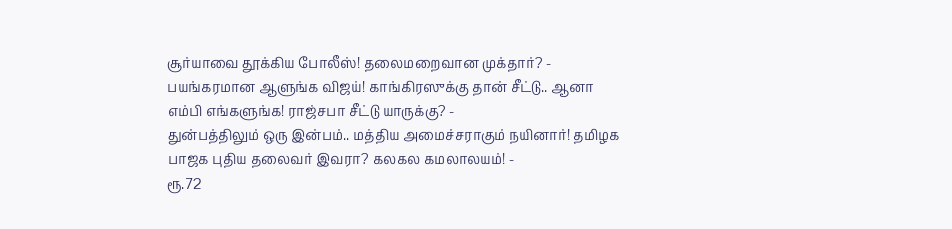சூர்யாவை தூக்கிய போலீஸ்! தலைமறைவான முக்தார்? -
பயங்கரமான ஆளுங்க விஜய்! காங்கிரஸுக்கு தான் சீட்டு.. ஆனா எம்பி எங்களுங்க! ராஜ்சபா சீட்டு யாருக்கு? -
துன்பத்திலும் ஒரு இன்பம்.. மத்திய அமைச்சராகும் நயினார்! தமிழக பாஜக புதிய தலைவர் இவரா? கலகல கமலாலயம்! -
ரூ.72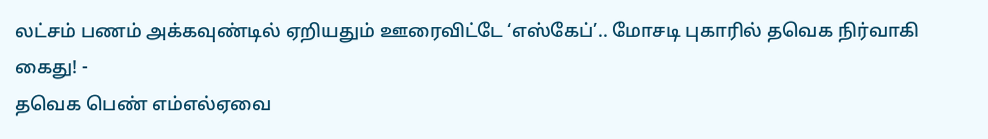லட்சம் பணம் அக்கவுண்டில் ஏறியதும் ஊரைவிட்டே ‘எஸ்கேப்’.. மோசடி புகாரில் தவெக நிர்வாகி கைது! -
தவெக பெண் எம்எல்ஏவை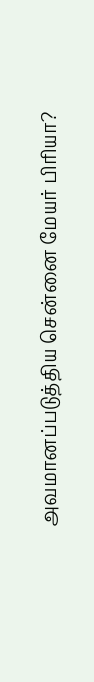அவமானப்படுத்திய சென்னை மேயர் பிரியா?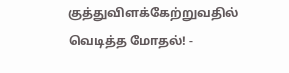குத்துவிளக்கேற்றுவதில் வெடித்த மோதல்! -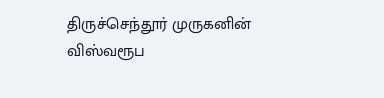திருச்செந்தூர் முருகனின் விஸ்வரூப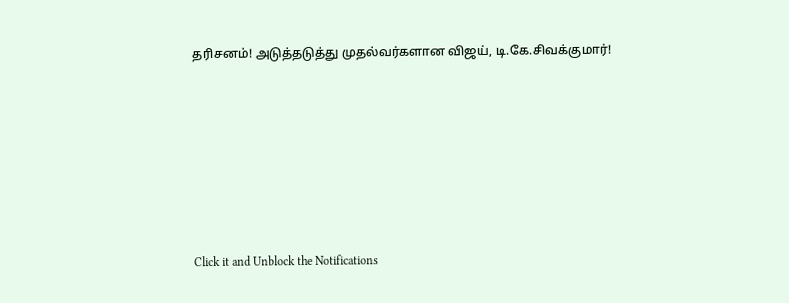தரிசனம்! அடுத்தடுத்து முதல்வர்களான விஜய், டி.கே.சிவக்குமார்!












Click it and Unblock the Notifications